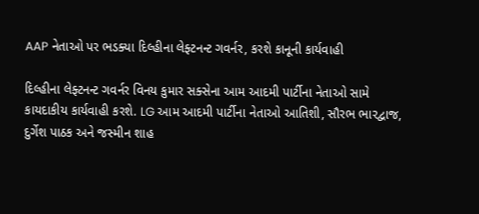AAP નેતાઓ પર ભડક્યા દિલ્હીના લેફ્ટનન્ટ ગવર્નર, કરશે કાનૂની કાર્યવાહી

દિલ્હીના લેફ્ટનન્ટ ગવર્નર વિનય કુમાર સક્સેના આમ આદમી પાર્ટીના નેતાઓ સામે કાયદાકીય કાર્યવાહી કરશે. LG આમ આદમી પાર્ટીના નેતાઓ આતિશી, સૌરભ ભારદ્વાજ, દુર્ગેશ પાઠક અને જસ્મીન શાહ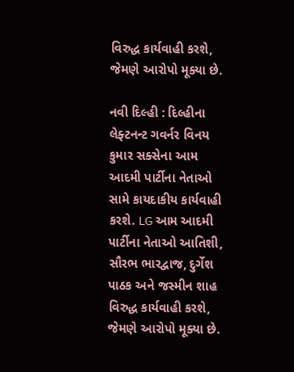વિરુદ્ધ કાર્યવાહી કરશે, જેમણે આરોપો મૂક્યા છે.

નવી દિલ્હી : દિલ્હીના લેફ્ટનન્ટ ગવર્નર વિનય કુમાર સક્સેના આમ આદમી પાર્ટીના નેતાઓ સામે કાયદાકીય કાર્યવાહી કરશે. LG આમ આદમી પાર્ટીના નેતાઓ આતિશી, સૌરભ ભારદ્વાજ, દુર્ગેશ પાઠક અને જસ્મીન શાહ વિરુદ્ધ કાર્યવાહી કરશે, જેમણે આરોપો મૂક્યા છે.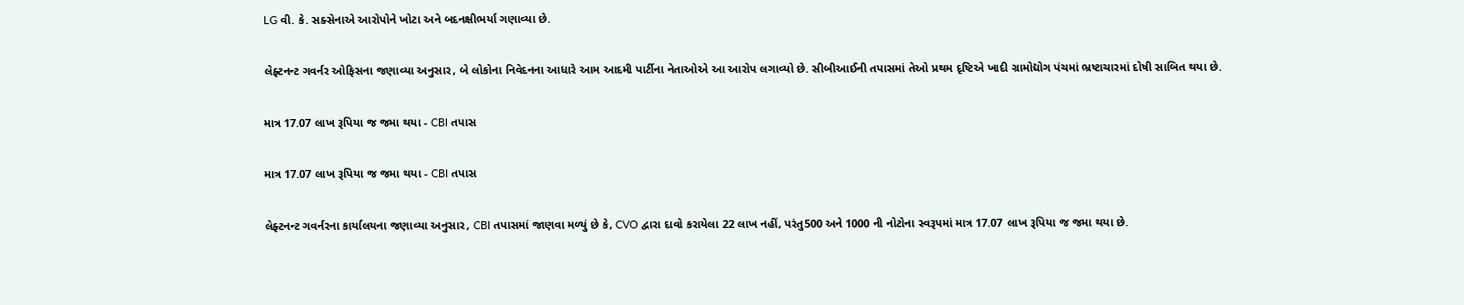LG વી. કે. સક્સેનાએ આરોપોને ખોટા અને બદનક્ષીભર્યા ગણાવ્યા છે.

લેફ્ટનન્ટ ગવર્નર ઓફિસના જણાવ્યા અનુસાર, બે લોકોના નિવેદનના આધારે આમ આદમી પાર્ટીના નેતાઓએ આ આરોપ લગાવ્યો છે. સીબીઆઈની તપાસમાં તેઓ પ્રથમ દૃષ્ટિએ ખાદી ગ્રામોદ્યોગ પંચમાં ભ્રષ્ટાચારમાં દોષી સાબિત થયા છે.

માત્ર 17.07 લાખ રૂપિયા જ જમા થયા - CBI તપાસ

માત્ર 17.07 લાખ રૂપિયા જ જમા થયા - CBI તપાસ

લેફ્ટનન્ટ ગવર્નરના કાર્યાલયના જણાવ્યા અનુસાર, CBI તપાસમાં જાણવા મળ્યું છે કે, CVO દ્વારા દાવો કરાયેલા 22 લાખ નહીં, પરંતુ500 અને 1000 ની નોટોના સ્વરૂપમાં માત્ર 17.07 લાખ રૂપિયા જ જમા થયા છે.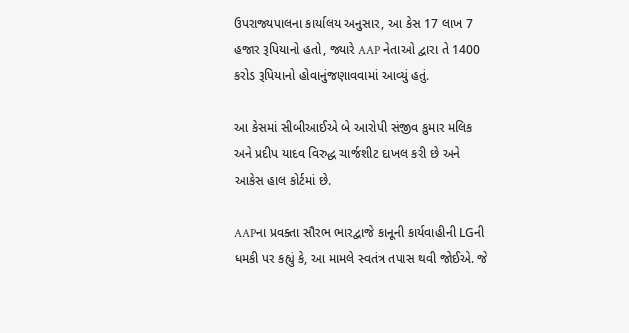ઉપરાજ્યપાલના કાર્યાલય અનુસાર, આ કેસ 17 લાખ 7 હજાર રૂપિયાનો હતો, જ્યારે AAP નેતાઓ દ્વારા તે 1400 કરોડ રૂપિયાનો હોવાનુંજણાવવામાં આવ્યું હતું.

આ કેસમાં સીબીઆઈએ બે આરોપી સંજીવ કુમાર મલિક અને પ્રદીપ યાદવ વિરુદ્ધ ચાર્જશીટ દાખલ કરી છે અને આકેસ હાલ કોર્ટમાં છે.

AAPના પ્રવક્તા સૌરભ ભારદ્વાજે કાનૂની કાર્યવાહીની LGની ધમકી પર કહ્યું કે, આ મામલે સ્વતંત્ર તપાસ થવી જોઈએ. જે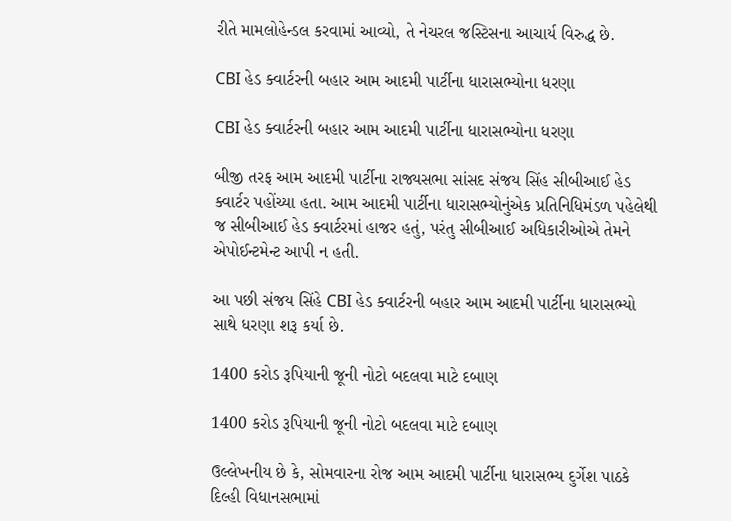રીતે મામલોહેન્ડલ કરવામાં આવ્યો, તે નેચરલ જસ્ટિસના આચાર્ય વિરુદ્ધ છે.

CBI હેડ ક્વાર્ટરની બહાર આમ આદમી પાર્ટીના ધારાસભ્યોના ધરણા

CBI હેડ ક્વાર્ટરની બહાર આમ આદમી પાર્ટીના ધારાસભ્યોના ધરણા

બીજી તરફ આમ આદમી પાર્ટીના રાજ્યસભા સાંસદ સંજય સિંહ સીબીઆઈ હેડ ક્વાર્ટર પહોંચ્યા હતા. આમ આદમી પાર્ટીના ધારાસભ્યોનુંએક પ્રતિનિધિમંડળ પહેલેથી જ સીબીઆઈ હેડ ક્વાર્ટરમાં હાજર હતું, પરંતુ સીબીઆઈ અધિકારીઓએ તેમને એપોઈન્ટમેન્ટ આપી ન હતી.

આ પછી સંજય સિંહે CBI હેડ ક્વાર્ટરની બહાર આમ આદમી પાર્ટીના ધારાસભ્યો સાથે ધરણા શરૂ કર્યા છે.

1400 કરોડ રૂપિયાની જૂની નોટો બદલવા માટે દબાણ

1400 કરોડ રૂપિયાની જૂની નોટો બદલવા માટે દબાણ

ઉલ્લેખનીય છે કે, સોમવારના રોજ આમ આદમી પાર્ટીના ધારાસભ્ય દુર્ગેશ પાઠકે દિલ્હી વિધાનસભામાં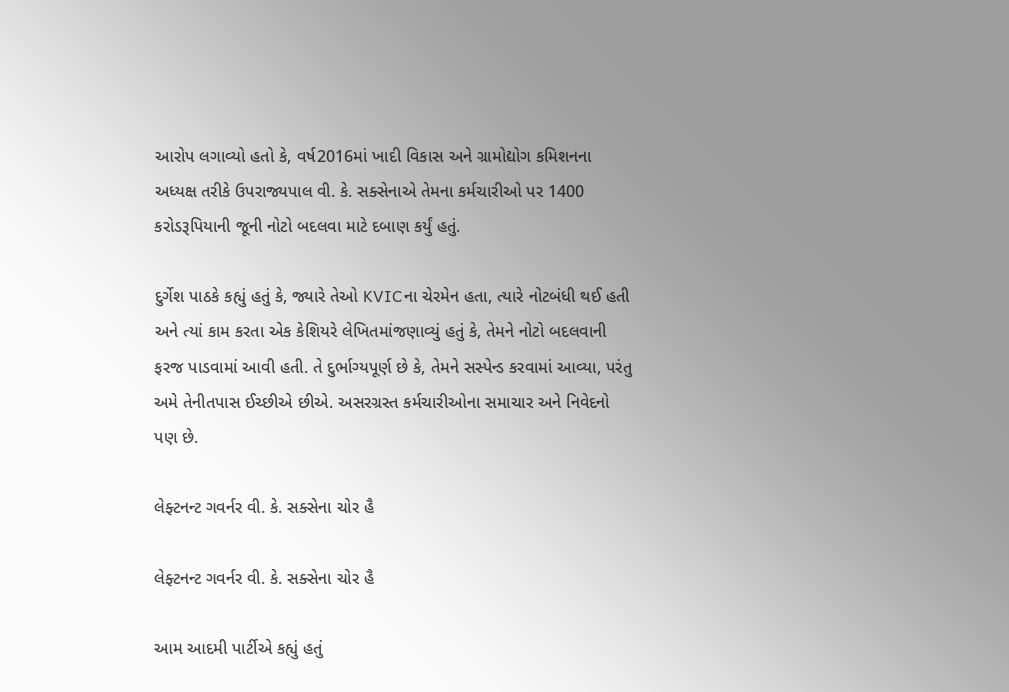આરોપ લગાવ્યો હતો કે, વર્ષ2016માં ખાદી વિકાસ અને ગ્રામોદ્યોગ કમિશનના અધ્યક્ષ તરીકે ઉપરાજ્યપાલ વી. કે. સક્સેનાએ તેમના કર્મચારીઓ પર 1400 કરોડરૂપિયાની જૂની નોટો બદલવા માટે દબાણ કર્યું હતું.

દુર્ગેશ પાઠકે કહ્યું હતું કે, જ્યારે તેઓ KVICના ચેરમેન હતા, ત્યારે નોટબંધી થઈ હતી અને ત્યાં કામ કરતા એક કેશિયરે લેખિતમાંજણાવ્યું હતું કે, તેમને નોટો બદલવાની ફરજ પાડવામાં આવી હતી. તે દુર્ભાગ્યપૂર્ણ છે કે, તેમને સસ્પેન્ડ કરવામાં આવ્યા, પરંતુ અમે તેનીતપાસ ઈચ્છીએ છીએ. અસરગ્રસ્ત કર્મચારીઓના સમાચાર અને નિવેદનો પણ છે.

લેફ્ટનન્ટ ગવર્નર વી. કે. સક્સેના ચોર હૈ

લેફ્ટનન્ટ ગવર્નર વી. કે. સક્સેના ચોર હૈ

આમ આદમી પાર્ટીએ કહ્યું હતું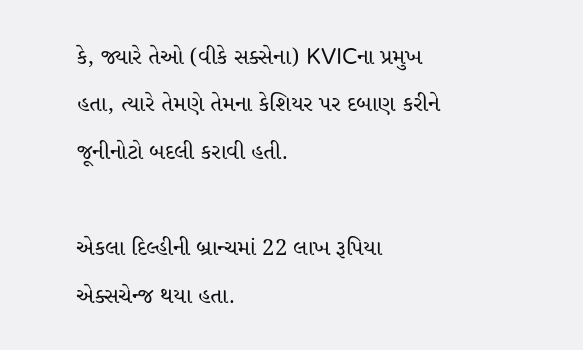કે, જ્યારે તેઓ (વીકે સક્સેના) KVICના પ્રમુખ હતા, ત્યારે તેમણે તેમના કેશિયર પર દબાણ કરીને જૂનીનોટો બદલી કરાવી હતી.

એકલા દિલ્હીની બ્રાન્ચમાં 22 લાખ રૂપિયા એક્સચેન્જ થયા હતા.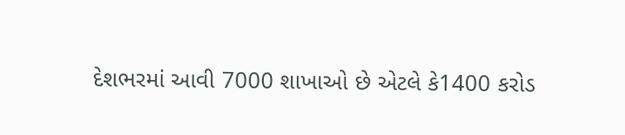દેશભરમાં આવી 7000 શાખાઓ છે એટલે કે1400 કરોડ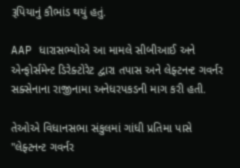રૂપિયાનું કૌભાંડ થયું હતું.

AAP ધારાસભ્યોએ આ મામલે સીબીઆઈ અને એન્ફોર્સમેન્ટ ડિરેક્ટોરેટ દ્વારા તપાસ અને લેફ્ટનન્ટ ગવર્નર સક્સેનાના રાજીનામા અનેધરપકડની માગ કરી હતી.

તેઓએ વિધાનસભા સંકુલમાં ગાંધી પ્રતિમા પાસે "લેફ્ટનન્ટ ગવર્નર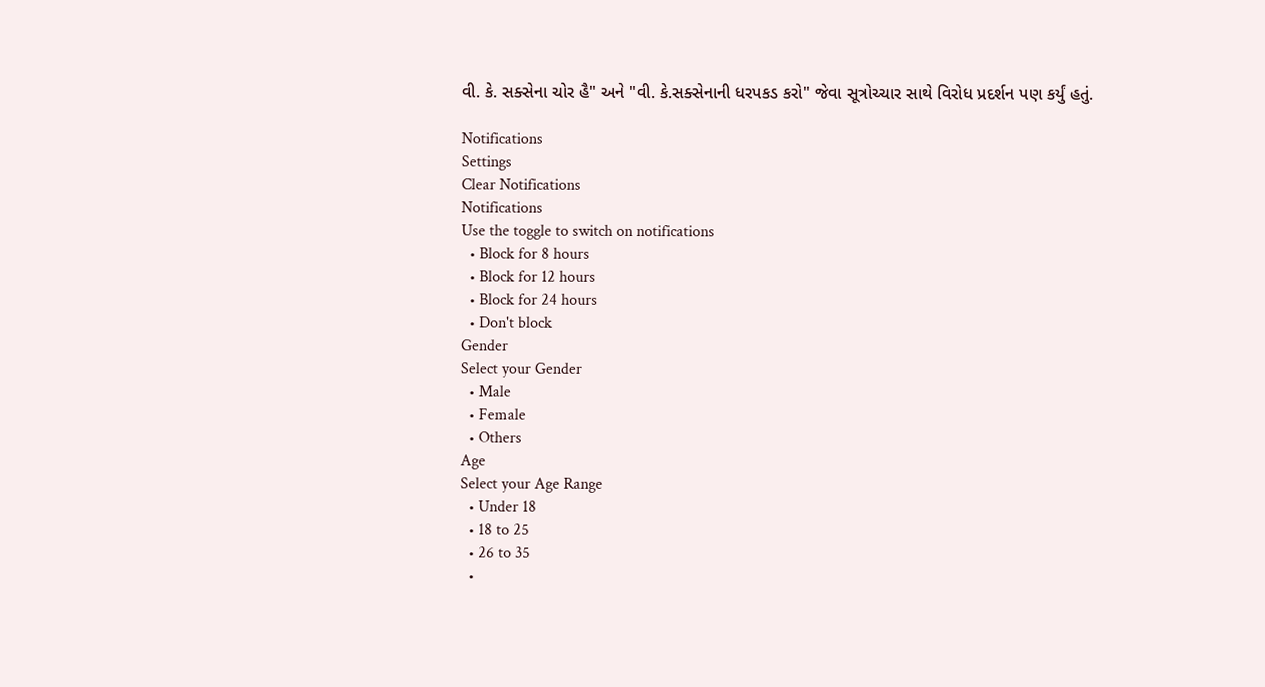વી. કે. સક્સેના ચોર હૈ" અને "વી. કે.સક્સેનાની ધરપકડ કરો" જેવા સૂત્રોચ્ચાર સાથે વિરોધ પ્રદર્શન પણ કર્યું હતું.

Notifications
Settings
Clear Notifications
Notifications
Use the toggle to switch on notifications
  • Block for 8 hours
  • Block for 12 hours
  • Block for 24 hours
  • Don't block
Gender
Select your Gender
  • Male
  • Female
  • Others
Age
Select your Age Range
  • Under 18
  • 18 to 25
  • 26 to 35
  •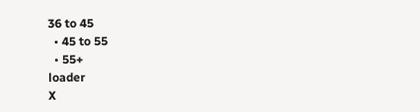36 to 45
  • 45 to 55
  • 55+
loader
X